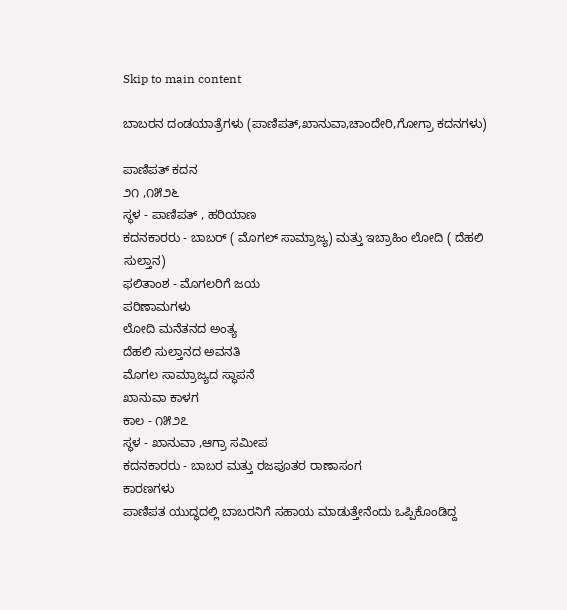Skip to main content

ಬಾಬರನ ದಂಡಯಾತ್ರೆಗಳು (ಪಾಣಿಪತ್,ಖಾನುವಾ,ಚಾಂದೇರಿ,ಗೋಗ್ರಾ ಕದನಗಳು)

ಪಾಣಿಪತ್ ಕದನ
೨೧ ,೧೫೨೬
ಸ್ಥಳ - ಪಾಣಿಪತ್ , ಹರಿಯಾಣ
ಕದನಕಾರರು - ಬಾಬರ್ ( ಮೊಗಲ್ ಸಾಮ್ರಾಜ್ಯ) ಮತ್ತು ಇಬ್ರಾಹಿಂ ಲೋದಿ ( ದೆಹಲಿ ಸುಲ್ತಾನ)
ಫಲಿತಾಂಶ - ಮೊಗಲರಿಗೆ ಜಯ
ಪರಿಣಾಮಗಳು
ಲೋದಿ ಮನೆತನದ ಅಂತ್ಯ
ದೆಹಲಿ ಸುಲ್ತಾನದ ಅವನತಿ
ಮೊಗಲ ಸಾಮ್ರಾಜ್ಯದ ಸ್ಥಾಪನೆ
ಖಾನುವಾ ಕಾಳಗ
ಕಾಲ - ೧೫೨೭
ಸ್ಥಳ - ಖಾನುವಾ ,ಆಗ್ರಾ ಸಮೀಪ
ಕದನಕಾರರು - ಬಾಬರ ಮತ್ತು ರಜಪೂತರ ರಾಣಾಸಂಗ
ಕಾರಣಗಳು
ಪಾಣಿಪತ ಯುದ್ಧದಲ್ಲಿ ಬಾಬರನಿಗೆ ಸಹಾಯ ಮಾಡುತ್ತೇನೆಂದು ಒಪ್ಪಿಕೊಂಡಿದ್ದ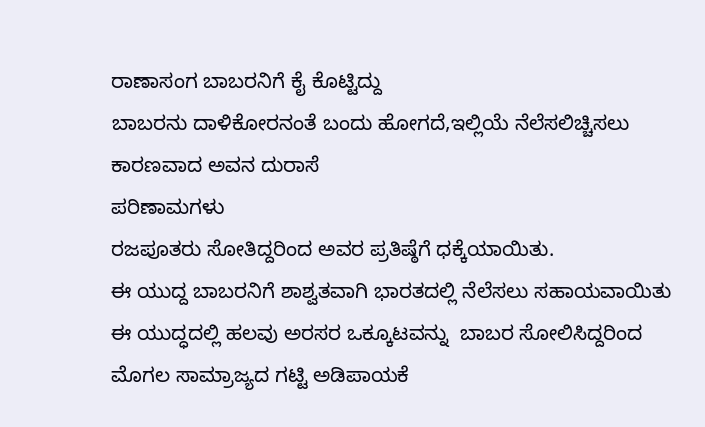ರಾಣಾಸಂಗ ಬಾಬರನಿಗೆ ಕೈ ಕೊಟ್ಟಿದ್ದು
ಬಾಬರನು ದಾಳಿಕೋರನಂತೆ ಬಂದು ಹೋಗದೆ,ಇಲ್ಲಿಯೆ ನೆಲೆಸಲಿಚ್ಚಿಸಲು ಕಾರಣವಾದ ಅವನ ದುರಾಸೆ
ಪರಿಣಾಮಗಳು
ರಜಪೂತರು ಸೋತಿದ್ದರಿಂದ ಅವರ ಪ್ರತಿಷ್ಠೆಗೆ ಧಕ್ಕೆಯಾಯಿತು.
ಈ ಯುದ್ದ ಬಾಬರನಿಗೆ ಶಾಶ್ವತವಾಗಿ ಭಾರತದಲ್ಲಿ ನೆಲೆಸಲು ಸಹಾಯವಾಯಿತು
ಈ ಯುದ್ಧದಲ್ಲಿ ಹಲವು ಅರಸರ ಒಕ್ಕೂಟವನ್ನು  ಬಾಬರ ಸೋಲಿಸಿದ್ದರಿಂದ ಮೊಗಲ ಸಾಮ್ರಾಜ್ಯದ ಗಟ್ಟಿ ಅಡಿಪಾಯಕೆ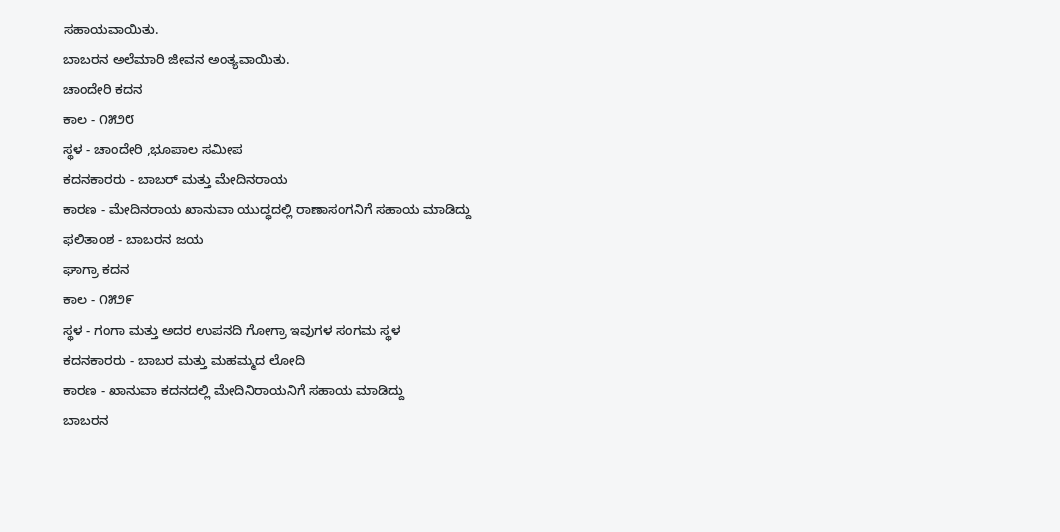ಸಹಾಯವಾಯಿತು.
ಬಾಬರನ ಅಲೆಮಾರಿ ಜೀವನ ಅಂತ್ಯವಾಯಿತು.
ಚಾಂದೇರಿ ಕದನ
ಕಾಲ - ೧೫೨೮
ಸ್ಥಳ - ಚಾಂದೇರಿ ,ಭೂಪಾಲ ಸಮೀಪ
ಕದನಕಾರರು - ಬಾಬರ್ ಮತ್ತು ಮೇದಿನರಾಯ
ಕಾರಣ - ಮೇದಿನರಾಯ ಖಾನುವಾ ಯುದ್ಧದಲ್ಲಿ ರಾಣಾಸಂಗನಿಗೆ ಸಹಾಯ ಮಾಡಿದ್ದು
ಫಲಿತಾಂಶ - ಬಾಬರನ ಜಯ
ಘಾಗ್ರಾ ಕದನ
ಕಾಲ - ೧೫೨೯
ಸ್ಥಳ - ಗಂಗಾ ಮತ್ತು ಅದರ ಉಪನದಿ ಗೋಗ್ರಾ ಇವುಗಳ ಸಂಗಮ ಸ್ಥಳ
ಕದನಕಾರರು - ಬಾಬರ ಮತ್ತು ಮಹಮ್ಮದ ಲೋದಿ
ಕಾರಣ - ಖಾನುವಾ ಕದನದಲ್ಲಿ ಮೇದಿನಿರಾಯನಿಗೆ ಸಹಾಯ ಮಾಡಿದ್ದು
ಬಾಬರನ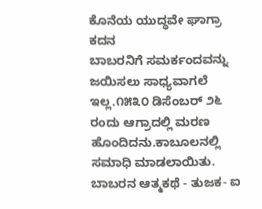ಕೊನೆಯ ಯುದ್ಧವೇ ಘಾಗ್ರಾ ಕದನ
ಬಾಬರನಿಗೆ ಸಮರ್ಕಂದವನ್ನು ಜಯಿಸಲು ಸಾಧ್ಯವಾಗಲೆ ಇಲ್ಲ.೧೫೩೦ ಡಿಸೆಂಬರ್ ೨೬ ರಂದು ಆಗ್ರಾದಲ್ಲಿ ಮರಣ ಹೊಂದಿದನು.ಕಾಬೂಲನಲ್ಲಿ ಸಮಾಧಿ ಮಾಡಲಾಯಿತು.
ಬಾಬರನ ಆತ್ಮಕಥೆ - ತುಜಕ- ಐ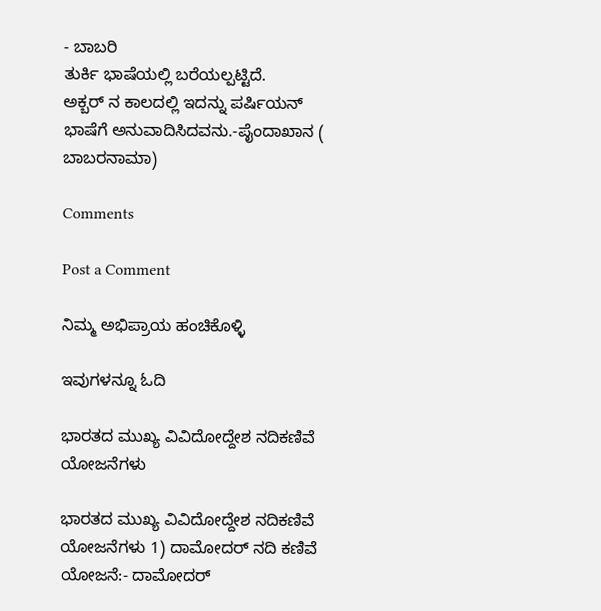- ಬಾಬರಿ
ತುರ್ಕಿ ಭಾಷೆಯಲ್ಲಿ ಬರೆಯಲ್ಪಟ್ಟಿದೆ.
ಅಕ್ಬರ್ ನ ಕಾಲದಲ್ಲಿ ಇದನ್ನು ಪರ್ಷಿಯನ್ ಭಾಷೆಗೆ ಅನುವಾದಿಸಿದವನು.-ಪೈಂದಾಖಾನ ( ಬಾಬರನಾಮಾ)

Comments

Post a Comment

ನಿಮ್ಮ ಅಭಿಪ್ರಾಯ ಹಂಚಿಕೊಳ್ಳಿ

ಇವುಗಳನ್ನೂ ಓದಿ

ಭಾರತದ ಮುಖ್ಯ ವಿವಿದೋದ್ದೇಶ ನದಿಕಣಿವೆ ಯೋಜನೆಗಳು

ಭಾರತದ ಮುಖ್ಯ ವಿವಿದೋದ್ದೇಶ ನದಿಕಣಿವೆ ಯೋಜನೆಗಳು 1) ದಾಮೋದರ್ ನದಿ ಕಣಿವೆ ಯೋಜನೆ:- ದಾಮೋದರ್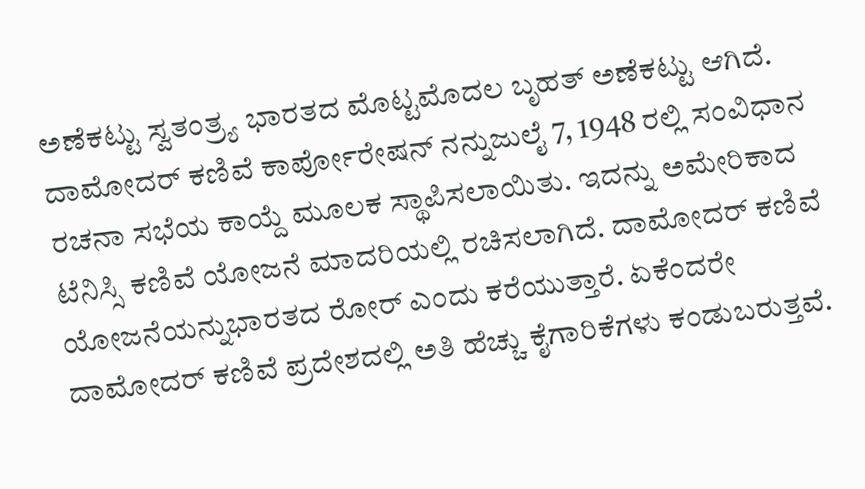ಅಣೆಕಟ್ಟು ಸ್ವತಂತ್ರ್ಯ ಭಾರತದ ಮೊಟ್ಟಮೊದಲ ಬೃಹತ್ ಅಣೆಕಟ್ಟು ಆಗಿದೆ. ದಾಮೋದರ್ ಕಣಿವೆ ಕಾರ್ಪೋರೇಷನ್ ನನ್ನುಜುಲೈ 7, 1948 ರಲ್ಲಿ ಸಂವಿಧಾನ ರಚನಾ ಸಭೆಯ ಕಾಯ್ದೆ ಮೂಲಕ ಸ್ಥಾಪಿಸಲಾಯಿತು. ಇದನ್ನು ಅಮೇರಿಕಾದ ಟೆನಿಸ್ಸಿ ಕಣಿವೆ ಯೋಜನೆ ಮಾದರಿಯಲ್ಲಿ ರಚಿಸಲಾಗಿದೆ. ದಾಮೋದರ್ ಕಣಿವೆ ಯೋಜನೆಯನ್ನುಭಾರತದ ರೋರ್ ಎಂದು ಕರೆಯುತ್ತಾರೆ. ಏಕೆಂದರೇ ದಾಮೋದರ್ ಕಣಿವೆ ಪ್ರದೇಶದಲ್ಲಿ ಅತಿ ಹೆಚ್ಚು ಕೈಗಾರಿಕೆಗಳು ಕಂಡುಬರುತ್ತವೆ.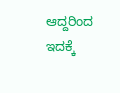ಆದ್ದರಿಂದ ಇದಕ್ಕೆ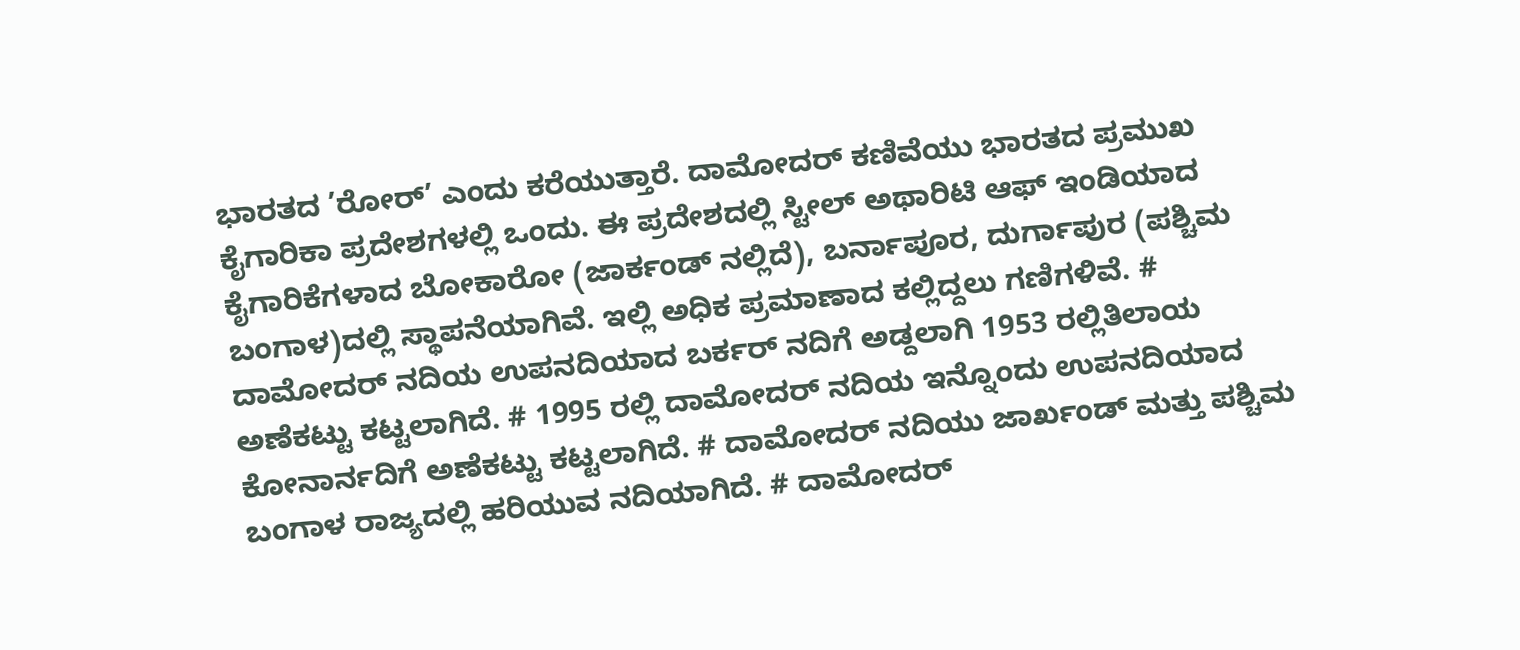ಭಾರತದ ’ರೋರ್’ ಎಂದು ಕರೆಯುತ್ತಾರೆ. ದಾಮೋದರ್ ಕಣಿವೆಯು ಭಾರತದ ಪ್ರಮುಖ ಕೈಗಾರಿಕಾ ಪ್ರದೇಶಗಳಲ್ಲಿ ಒಂದು. ಈ ಪ್ರದೇಶದಲ್ಲಿ ಸ್ಟೀಲ್ ಅಥಾರಿಟಿ ಆಫ್ ಇಂಡಿಯಾದ ಕೈಗಾರಿಕೆಗಳಾದ ಬೋಕಾರೋ (ಜಾರ್ಕಂಡ್ ನಲ್ಲಿದೆ), ಬರ್ನಾಪೂರ, ದುರ್ಗಾಪುರ (ಪಶ್ಚಿಮ ಬಂಗಾಳ)ದಲ್ಲಿ ಸ್ಥಾಪನೆಯಾಗಿವೆ. ಇಲ್ಲಿ ಅಧಿಕ ಪ್ರಮಾಣಾದ ಕಲ್ಲಿದ್ದಲು ಗಣಿಗಳಿವೆ. # ದಾಮೋದರ್ ನದಿಯ ಉಪನದಿಯಾದ ಬರ್ಕರ್ ನದಿಗೆ ಅಡ್ದಲಾಗಿ 1953 ರಲ್ಲಿತಿಲಾಯ ಅಣೆಕಟ್ಟು ಕಟ್ಟಲಾಗಿದೆ. # 1995 ರಲ್ಲಿ ದಾಮೋದರ್ ನದಿಯ ಇನ್ನೊಂದು ಉಪನದಿಯಾದ ಕೋನಾರ್ನದಿಗೆ ಅಣೆಕಟ್ಟು ಕಟ್ಟಲಾಗಿದೆ. # ದಾಮೋದರ್ ನದಿಯು ಜಾರ್ಖಂಡ್ ಮತ್ತು ಪಶ್ಚಿಮ ಬಂಗಾಳ ರಾಜ್ಯದಲ್ಲಿ ಹರಿಯುವ ನದಿಯಾಗಿದೆ. # ದಾಮೋದರ್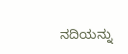ನದಿಯನ್ನು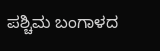ಪಶ್ಚಿಮ ಬಂಗಾಳದ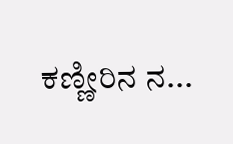ಕಣ್ಣೀರಿನ ನ...